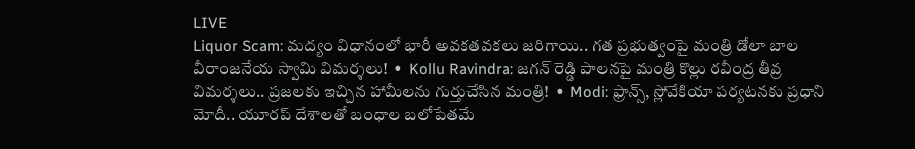LIVE
Liquor Scam: మద్యం విధానంలో భారీ అవకతవకలు జరిగాయి.. గత ప్రభుత్వంపై మంత్రి డోలా బాల వీరాంజనేయ స్వామి విమర్శలు!  •  Kollu Ravindra: జగన్ రెడ్డి పాలనపై మంత్రి కొల్లు రవీంద్ర తీవ్ర విమర్శలు.. ప్రజలకు ఇచ్చిన హామీలను గుర్తుచేసిన మంత్రి!  •  Modi: ఫ్రాన్స్, స్లోవేకియా పర్యటనకు ప్రధాని మోదీ.. యూరప్ దేశాలతో బంధాల బలోపేతమే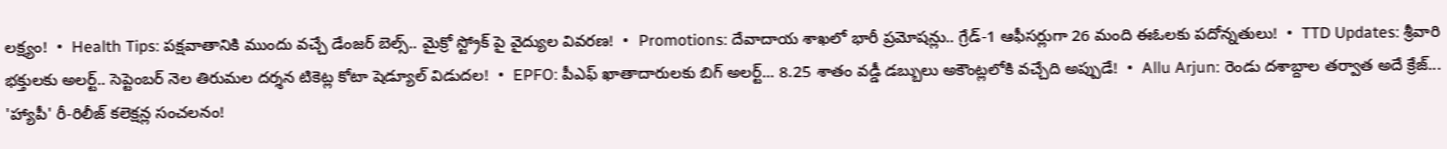లక్ష్యం!  •  Health Tips: పక్షవాతానికి ముందు వచ్చే డేంజర్ బెల్స్.. మైక్రో స్ట్రోక్ పై వైద్యుల వివరణ!  •  Promotions: దేవాదాయ శాఖలో భారీ ప్రమోషన్లు.. గ్రేడ్-1 ఆఫీసర్లుగా 26 మంది ఈఓలకు పదోన్నతులు!  •  TTD Updates: శ్రీవారి భక్తులకు అలర్ట్.. సెప్టెంబర్ నెల తిరుమల దర్శన టికెట్ల కోటా షెడ్యూల్ విడుదల!  •  EPFO: పీఎఫ్ ఖాతాదారులకు బిగ్ అలర్ట్... 8.25 శాతం వడ్డీ డబ్బులు అకౌంట్లలోకి వచ్చేది అప్పుడే!  •  Allu Arjun: రెండు దశాబ్దాల తర్వాత అదే క్రేజ్... 'హ్యాపీ' రీ-రిలీజ్ కలెక్షన్ల సంచలనం!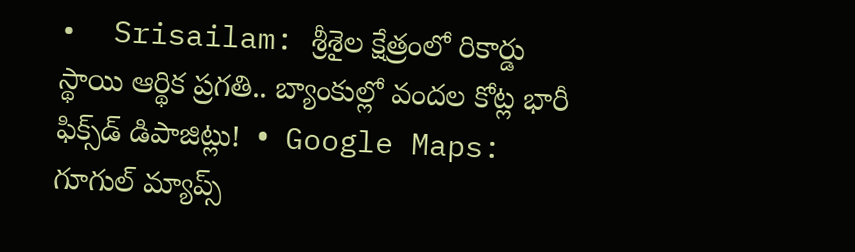•  Srisailam: శ్రీశైల క్షేత్రంలో రికార్డు స్థాయి ఆర్థిక ప్రగతి.. బ్యాంకుల్లో వందల కోట్ల భారీ ఫిక్స్‌డ్ డిపాజిట్లు!  •  Google Maps: గూగుల్ మ్యాప్స్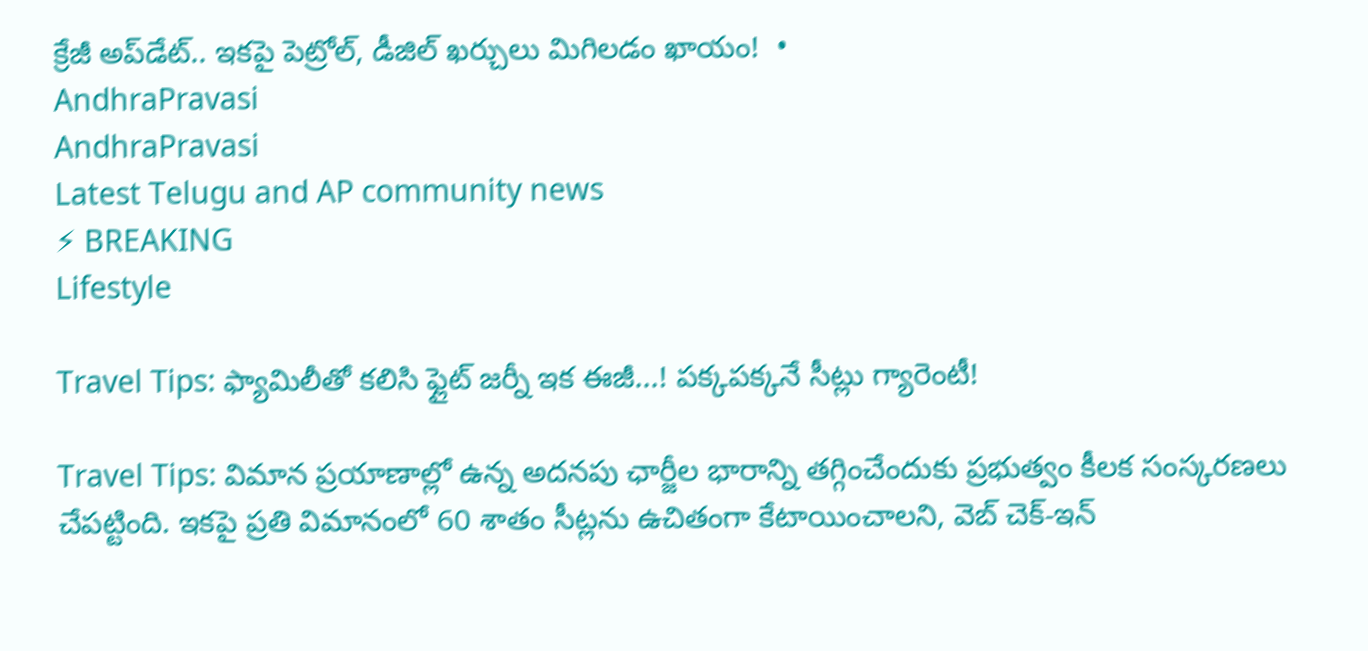క్రేజీ అప్‌డేట్.. ఇకపై పెట్రోల్, డీజిల్ ఖర్చులు మిగిలడం ఖాయం!  •
AndhraPravasi
AndhraPravasi
Latest Telugu and AP community news
⚡ BREAKING
Lifestyle

Travel Tips: ఫ్యామిలీతో కలిసి ఫ్లైట్ జర్నీ ఇక ఈజీ...! పక్కపక్కనే సీట్లు గ్యారెంటీ!

Travel Tips: విమాన ప్రయాణాల్లో ఉన్న అదనపు ఛార్జీల భారాన్ని తగ్గించేందుకు ప్రభుత్వం కీలక సంస్కరణలు చేపట్టింది. ఇకపై ప్రతి విమానంలో 60 శాతం సీట్లను ఉచితంగా కేటాయించాలని, వెబ్ చెక్-ఇన్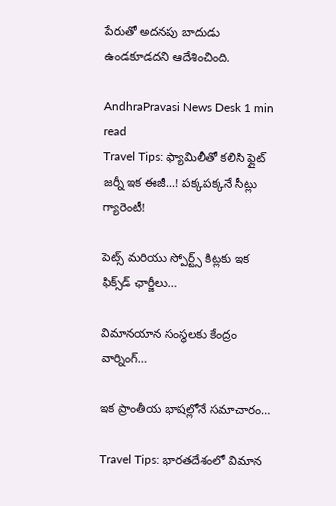పేరుతో అదనపు బాదుడు ఉండకూడదని ఆదేశించింది.

AndhraPravasi News Desk 1 min read
Travel Tips: ఫ్యామిలీతో కలిసి ఫ్లైట్ జర్నీ ఇక ఈజీ...! పక్కపక్కనే సీట్లు గ్యారెంటీ!

పెట్స్ మరియు స్పోర్ట్స్ కిట్లకు ఇక ఫిక్స్‌డ్ ఛార్జీలు…

విమానయాన సంస్థలకు కేంద్రం వార్నింగ్…

ఇక ప్రాంతీయ భాషల్లోనే సమాచారం…

Travel Tips: భారతదేశంలో విమాన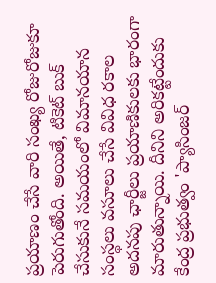ప్రయాణం చేసే వారి సంఖ్య రోజురోజుకూ పెరుగుతోంది. అయితే, టికెట్ బుక్ చేసుకునే సమయంలో విమానయాన సంస్థలు వసూలు చేసే వివిధ రకాల అదనపు ఛార్జీలు ప్రయాణికులకు భారంగా మారుతున్నాయి. దీనిని అరికట్టేందుకు కేంద్ర ప్రభుత్వం 'ప్యాసింజర్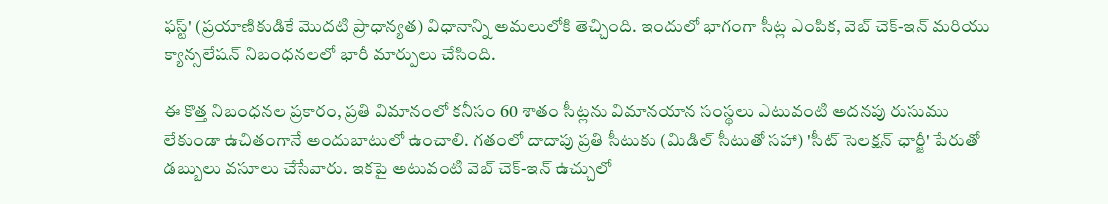ఫస్ట్' (ప్రయాణికుడికే మొదటి ప్రాధాన్యత) విధానాన్ని అమలులోకి తెచ్చింది. ఇందులో భాగంగా సీట్ల ఎంపిక, వెబ్ చెక్-ఇన్ మరియు క్యాన్సలేషన్ నిబంధనలలో భారీ మార్పులు చేసింది.

ఈ కొత్త నిబంధనల ప్రకారం, ప్రతి విమానంలో కనీసం 60 శాతం సీట్లను విమానయాన సంస్థలు ఎటువంటి అదనపు రుసుము లేకుండా ఉచితంగానే అందుబాటులో ఉంచాలి. గతంలో దాదాపు ప్రతి సీటుకు (మిడిల్ సీటుతో సహా) 'సీట్ సెలక్షన్ ఛార్జీ' పేరుతో డబ్బులు వసూలు చేసేవారు. ఇకపై అటువంటి వెబ్ చెక్-ఇన్ ఉచ్చులో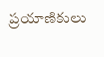ప్రయాణికులు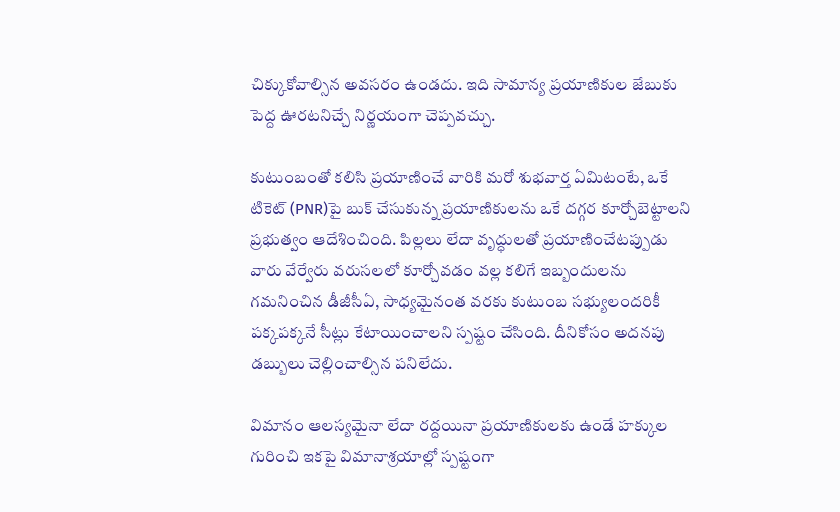చిక్కుకోవాల్సిన అవసరం ఉండదు. ఇది సామాన్య ప్రయాణికుల జేబుకు పెద్ద ఊరటనిచ్చే నిర్ణయంగా చెప్పవచ్చు.

కుటుంబంతో కలిసి ప్రయాణించే వారికి మరో శుభవార్త ఏమిటంటే, ఒకే టికెట్ (PNR)పై బుక్ చేసుకున్న ప్రయాణికులను ఒకే దగ్గర కూర్చోబెట్టాలని ప్రభుత్వం ఆదేశించింది. పిల్లలు లేదా వృద్ధులతో ప్రయాణించేటప్పుడు వారు వేర్వేరు వరుసలలో కూర్చోవడం వల్ల కలిగే ఇబ్బందులను గమనించిన డీజీసీఏ, సాధ్యమైనంత వరకు కుటుంబ సభ్యులందరికీ పక్కపక్కనే సీట్లు కేటాయించాలని స్పష్టం చేసింది. దీనికోసం అదనపు డబ్బులు చెల్లించాల్సిన పనిలేదు.

విమానం ఆలస్యమైనా లేదా రద్దయినా ప్రయాణికులకు ఉండే హక్కుల గురించి ఇకపై విమానాశ్రయాల్లో స్పష్టంగా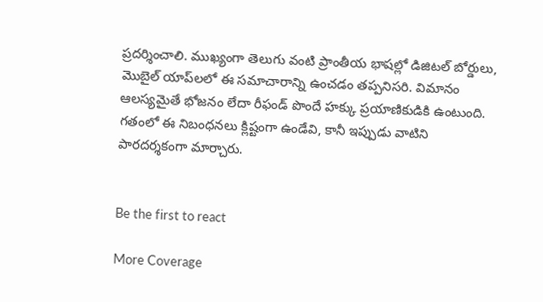ప్రదర్శించాలి. ముఖ్యంగా తెలుగు వంటి ప్రాంతీయ భాషల్లో డిజిటల్ బోర్డులు, మొబైల్ యాప్‌లలో ఈ సమాచారాన్ని ఉంచడం తప్పనిసరి. విమానం ఆలస్యమైతే భోజనం లేదా రీఫండ్ పొందే హక్కు ప్రయాణికుడికి ఉంటుంది. గతంలో ఈ నిబంధనలు క్లిష్టంగా ఉండేవి, కానీ ఇప్పుడు వాటిని పారదర్శకంగా మార్చారు.


Be the first to react

More Coverage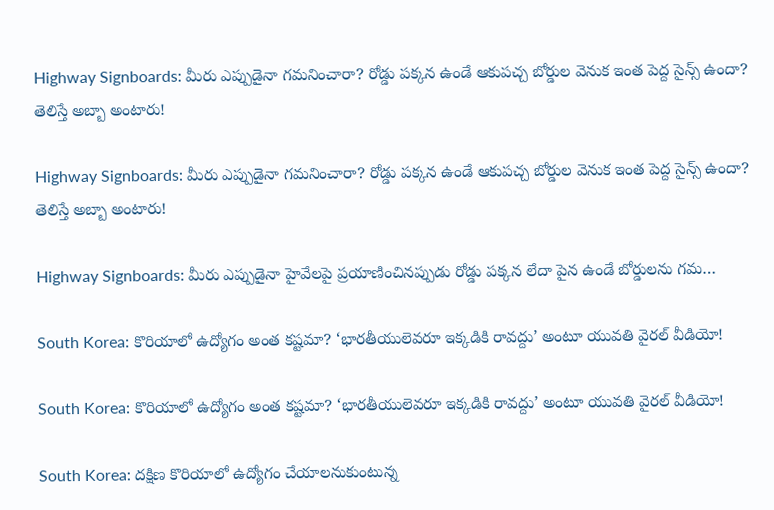Highway Signboards: మీరు ఎప్పుడైనా గమనించారా? రోడ్డు పక్కన ఉండే ఆకుపచ్చ బోర్డుల వెనుక ఇంత పెద్ద సైన్స్ ఉందా? తెలిస్తే అబ్బా అంటారు!

Highway Signboards: మీరు ఎప్పుడైనా గమనించారా? రోడ్డు పక్కన ఉండే ఆకుపచ్చ బోర్డుల వెనుక ఇంత పెద్ద సైన్స్ ఉందా? తెలిస్తే అబ్బా అంటారు!

Highway Signboards: మీరు ఎప్పుడైనా హైవేలపై ప్రయాణించినప్పుడు రోడ్డు పక్కన లేదా పైన ఉండే బోర్డులను గమ…

South Korea: కొరియాలో ఉద్యోగం అంత కష్టమా? ‘భారతీయులెవరూ ఇక్కడికి రావద్దు’ అంటూ యువతి వైరల్ వీడియో!

South Korea: కొరియాలో ఉద్యోగం అంత కష్టమా? ‘భారతీయులెవరూ ఇక్కడికి రావద్దు’ అంటూ యువతి వైరల్ వీడియో!

South Korea: దక్షిణ కొరియాలో ఉద్యోగం చేయాలనుకుంటున్న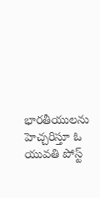భారతీయులను హెచ్చరిస్తూ ఓ యువతి పోస్ట్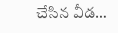చేసిన వీడ…